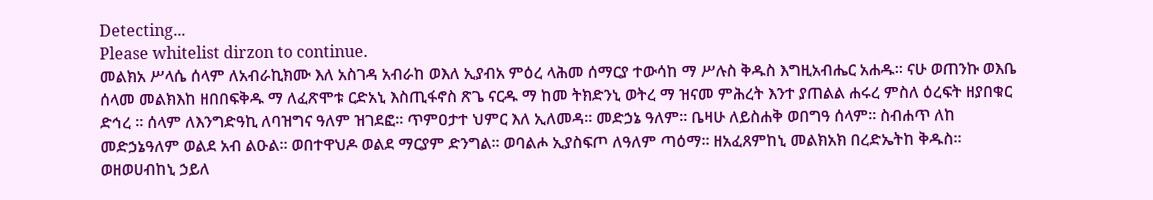Detecting...
Please whitelist dirzon to continue.
መልክአ ሥላሴ ሰላም ለአብራኪክሙ እለ አስገዳ አብራከ ወእለ ኢያብአ ምዕረ ላሕመ ሰማርያ ተውሳከ ማ ሥሉስ ቅዱስ እግዚአብሔር አሐዱ። ናሁ ወጠንኩ ወእቤ ሰላመ መልክእከ ዘበበፍቅዱ ማ ለፈጽሞቱ ርድአኒ እስጢፋኖስ ጽጌ ናርዱ ማ ከመ ትክድንኒ ወትረ ማ ዝናመ ምሕረት እንተ ያጠልል ሐሩረ ምስለ ዕረፍት ዘያበቁር ድኅረ ። ሰላም ለእንግድዓኪ ለባዝግና ዓለም ዝገደፎ። ጥምዐታተ ህምር እለ ኢለመዳ። መድኃኔ ዓለም። ቤዛሁ ለይስሐቅ ወበግዓ ሰላም። ስብሐጥ ለከ መድኃኔዓለም ወልደ አብ ልዑል። ወበተዋህዶ ወልደ ማርያም ድንግል። ወባልሖ ኢያስፍጦ ለዓለም ጣዕማ። ዘአፈጸምከኒ መልክአክ በረድኤትከ ቅዱስ። ወዘወሀብከኒ ኃይለ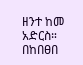ዘንተ ከመ አድርስ። በከበፀበ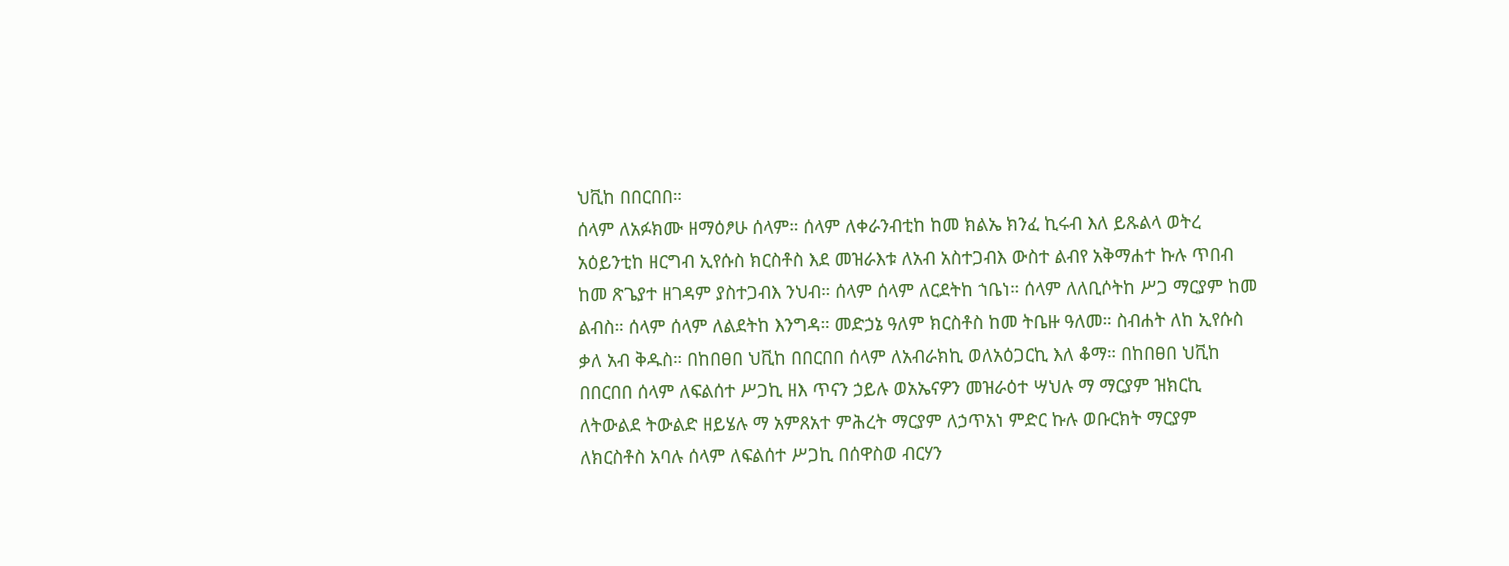ህቪከ በበርበበ።
ሰላም ለአፉክሙ ዘማዕፆሁ ሰላም። ሰላም ለቀራንብቲከ ከመ ክልኤ ክንፈ ኪሩብ እለ ይጹልላ ወትረ አዕይንቲከ ዘርግብ ኢየሱስ ክርስቶስ እደ መዝራእቱ ለአብ አስተጋብእ ውስተ ልብየ አቅማሐተ ኩሉ ጥበብ ከመ ጽጌያተ ዘገዳም ያስተጋብእ ንህብ። ሰላም ሰላም ለርደትከ ኀቤነ። ሰላም ለለቢሶትከ ሥጋ ማርያም ከመ ልብስ። ሰላም ሰላም ለልደትከ እንግዳ። መድኃኔ ዓለም ክርስቶስ ከመ ትቤዙ ዓለመ። ስብሐት ለከ ኢየሱስ ቃለ አብ ቅዱስ። በከበፀበ ህቪከ በበርበበ ሰላም ለአብራክኪ ወለአዕጋርኪ እለ ቆማ። በከበፀበ ህቪከ በበርበበ ሰላም ለፍልሰተ ሥጋኪ ዘእ ጥናን ኃይሉ ወአኤናዎን መዝራዕተ ሣህሉ ማ ማርያም ዝክርኪ ለትውልደ ትውልድ ዘይሄሉ ማ አምጸአተ ምሕረት ማርያም ለኃጥአነ ምድር ኩሉ ወቡርክት ማርያም ለክርስቶስ አባሉ ሰላም ለፍልሰተ ሥጋኪ በሰዋስወ ብርሃን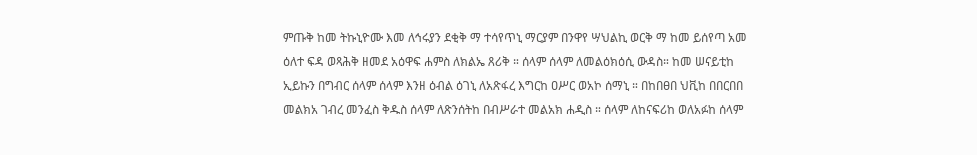ምጡቅ ከመ ትኩኒዮሙ እመ ለኅሩያን ደቂቅ ማ ተሳየጥኒ ማርያም በንዋየ ሣህልኪ ወርቅ ማ ከመ ይሰየጣ አመ ዕለተ ፍዳ ወጻሕቅ ዘመደ አዕዋፍ ሐምስ ለክልኤ ጸሪቅ ። ሰላም ሰላም ለመልዕክዕሲ ውዳስ። ከመ ሠናይቲከ ኢይኩን በግብር ሰላም ሰላም እንዘ ዕብል ዕገኒ ለአጽፋረ እግርከ ዐሥር ወአኮ ሰማኒ ። በከበፀበ ህቪከ በበርበበ መልክአ ገብረ መንፈስ ቅዱስ ሰላም ለጽንሰትከ በብሥራተ መልአክ ሐዲስ ። ሰላም ለከናፍሪከ ወለአፉከ ሰላም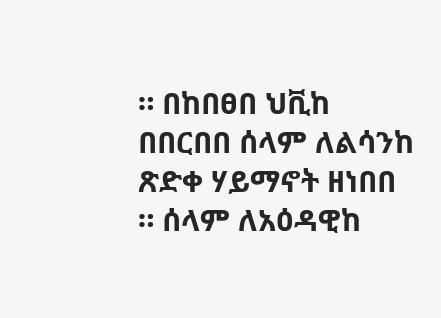። በከበፀበ ህቪከ በበርበበ ሰላም ለልሳንከ ጽድቀ ሃይማኖት ዘነበበ ። ሰላም ለአዕዳዊከ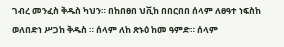ገብረ መንፈስ ቅዱስ ካህን። በከበፀበ ህቪከ በበርበበ ሰላም ለፀዓተ ነፍስከ ወለበድነ ሥጋከ ቅዱስ ። ሰላም ለከ ጽኑዕ ከመ ዓምድ። ሰላም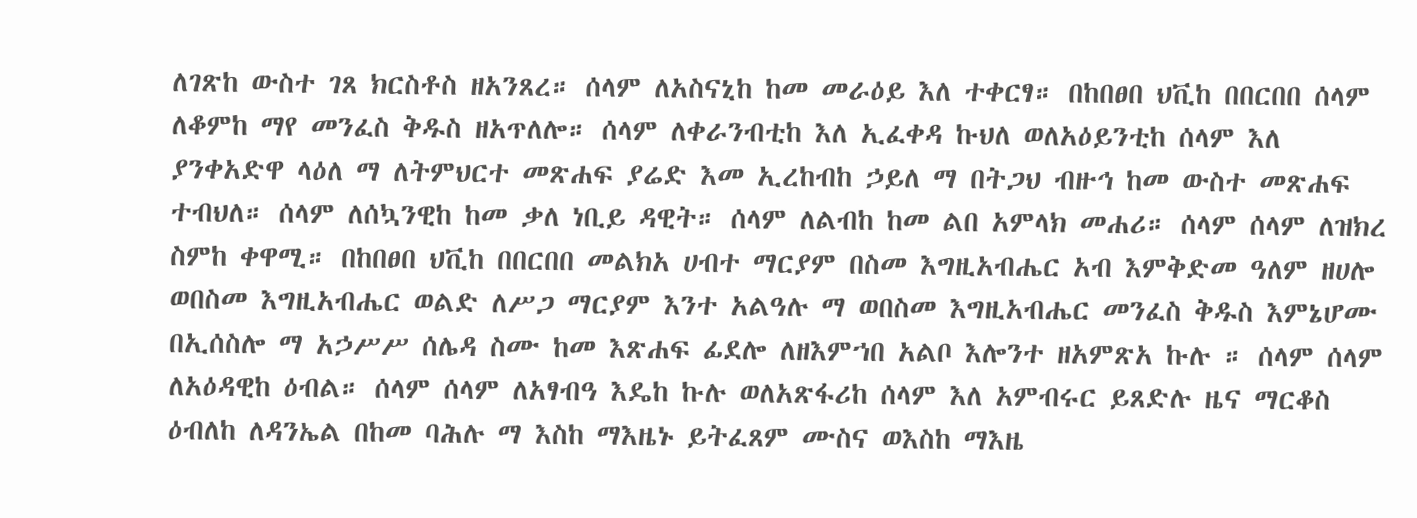ለገጽከ ውስተ ገጸ ክርስቶስ ዘአንጸረ። ሰላም ለአስናኒከ ከመ መራዕይ እለ ተቀርፃ። በከበፀበ ህቪከ በበርበበ ሰላም ለቆምከ ማየ መንፈስ ቅዱስ ዘአጥለሎ። ሰላም ለቀራንብቲከ እለ ኢፈቀዳ ኩህለ ወለአዕይንቲከ ሰላም እለ ያንቀአድዋ ላዕለ ማ ለትምህርተ መጽሐፍ ያሬድ እመ ኢረከብከ ኃይለ ማ በትጋህ ብዙኅ ከመ ውስተ መጽሐፍ ተብህለ። ሰላም ለሰኳንዊከ ከመ ቃለ ነቢይ ዳዊት። ሰላም ለልብከ ከመ ልበ አምላክ መሐሪ። ሰላም ሰላም ለዝክረ ስምከ ቀዋሚ። በከበፀበ ህቪከ በበርበበ መልክአ ሀብተ ማርያም በስመ እግዚአብሔር አብ እምቅድመ ዓለም ዘሀሎ ወበስመ እግዚአብሔር ወልድ ለሥጋ ማርያም እንተ አልዓሉ ማ ወበስመ እግዚአብሔር መንፈስ ቅዱስ እምኔሆሙ በኢሰስሎ ማ አኃሥሥ ሰሌዳ ስሙ ከመ እጽሐፍ ፊደሎ ለዘእምኀበ አልቦ እሎንተ ዘአምጽአ ኩሉ ። ሰላም ሰላም ለአዕዳዊከ ዕብል። ሰላም ሰላም ለአፃብዓ እዴከ ኩሉ ወለአጽፋሪከ ሰላም እለ አምብሩር ይጸድሉ ዜና ማርቆስ ዕብለከ ለዳንኤል በከመ ባሕሉ ማ እስከ ማእዜኑ ይትፈጸም ሙስና ወእስከ ማእዜ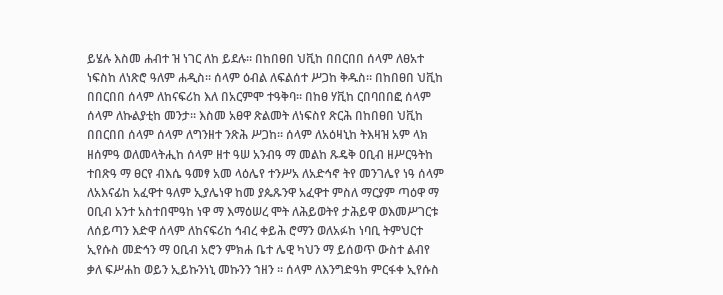ይሄሉ እስመ ሐብተ ዝ ነገር ለከ ይደሉ። በከበፀበ ህቪከ በበርበበ ሰላም ለፀአተ ነፍስከ ለነጽሮ ዓለም ሐዲስ። ሰላም ዕብል ለፍልሰተ ሥጋከ ቅዱስ። በከበፀበ ህቪከ በበርበበ ሰላም ለከናፍሪከ እለ በአርምሞ ተዓቅባ። በከፀ ሃቪከ ርበባበበፎ ሰላም ሰላም ለኩልያቲከ መንታ። እስመ አፀዋ ጽልመት ለነፍስየ ጽርሕ በከበፀበ ህቪከ በበርበበ ሰላም ሰላም ለግንዘተ ንጽሕ ሥጋከ። ሰላም ለአዕዛኒከ ትእዛዝ አም ላክ ዘሰምዓ ወለመላትሒከ ሰላም ዘተ ዓሠ አንብዓ ማ መልከ ጹዴቅ ዐቢብ ዘሥርዓትከ ተበጽዓ ማ ፀርየ ብእሴ ዓመፃ አመ ላዕሌየ ተንሥአ ለአድኅኖ ትየ መንገሌየ ነዓ ሰላም ለአእናፊከ አፈዋተ ዓለም ኢያሌነዋ ከመ ያጴጹንዋ አፈዋተ ምስለ ማርያም ጣዕዋ ማ ዐቢብ አንተ አስተበሞዓከ ነዋ ማ እማዕሠረ ሞት ለሕይወትየ ታሕይዋ ወእመሥገርቱ ለሰይጣን እድዋ ሰላም ለከናፍሪከ ኅብረ ቀይሕ ሮማን ወለአፉከ ነባቢ ትምህርተ ኢየሱስ መድኅን ማ ዐቢብ አሮን ምክሐ ቤተ ሌዊ ካህን ማ ይሰወጥ ውስተ ልብየ ቃለ ፍሥሐከ ወይን ኢይኩንነኒ መኩንን ኀዘን ። ሰላም ለእንግድዓከ ምርፋቀ ኢየሱስ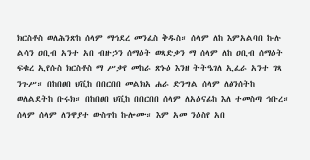ክርስቶስ ወለሕንጽከ ሰላም ማኅደረ መንፈስ ቅዱስ። ሰላም ለከ እምአልባበ ኩሉ ልሳን ዐቢብ አንተ አበ ብዙኃን ሰማዕት ወጻድቃን ማ ሰላም ለከ ዐቢብ ሰማዕት ፍቁረ ኢየሱስ ክርስቶስ ማ ሥቃየ መከራ ጽኑዕ እንዘ ትትዔገለ ኢፈራ አንተ ገጻ ንጉሥ። በከበፀበ ህቪከ በበርበበ መልክአ ሐራ ድንግል ሰላም ለፅንሰትከ ወለልደትከ ቡሩክ። በከበፀበ ህቪከ በበርበበ ሰላም ለአዕናፊከ እለ ተመስጣ ኅቡረ። ሰላም ሰላም ለንዋያተ ውስጥከ ኩሎሙ። እም አመ ንዕስየ አበ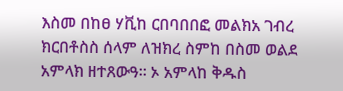እስመ በከፀ ሃቪከ ርበባበበፎ መልክአ ገብረ ክርበቶስስ ሰላም ለዝክረ ስምከ በስመ ወልደ አምላክ ዘተጸውዓ። ኦ አምላከ ቅዱስ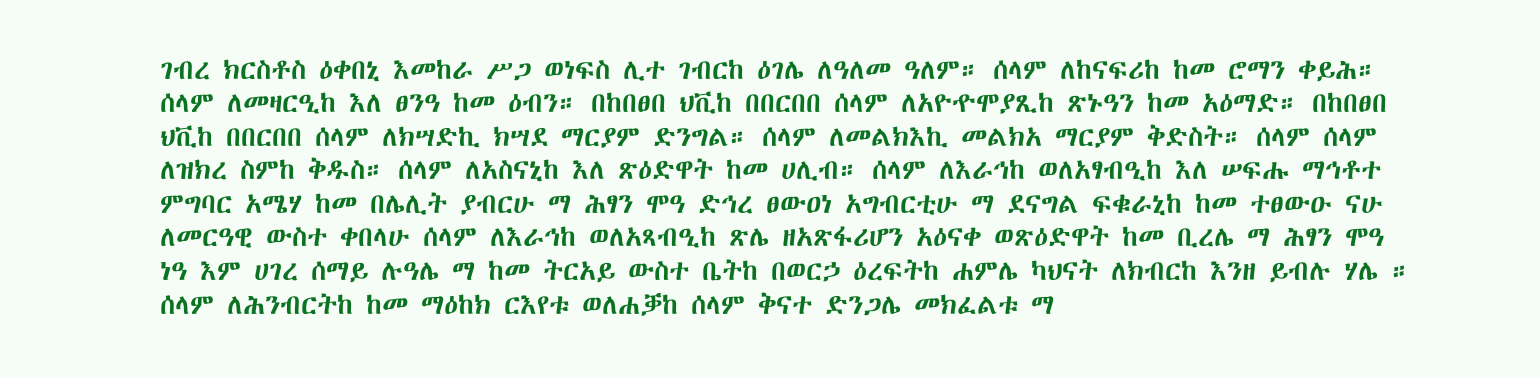ገብረ ክርስቶስ ዕቀበኒ እመከራ ሥጋ ወነፍስ ሊተ ገብርከ ዕገሌ ለዓለመ ዓለም። ሰላም ለከናፍሪከ ከመ ሮማን ቀይሕ። ሰላም ለመዛርዒከ እለ ፀንዓ ከመ ዕብን። በከበፀበ ህቪከ በበርበበ ሰላም ለአዮዯሞያጺከ ጽኑዓን ከመ አዕማድ። በከበፀበ ህቪከ በበርበበ ሰላም ለክሣድኪ ክሣደ ማርያም ድንግል። ሰላም ለመልክእኪ መልክአ ማርያም ቅድስት። ሰላም ሰላም ለዝክረ ስምከ ቅዱስ። ሰላም ለአስናኒከ እለ ጽዕድዋት ከመ ሀሊብ። ሰላም ለእራኅከ ወለአፃብዒከ እለ ሠፍሑ ማኅቶተ ምግባር አሜሃ ከመ በሌሊት ያብርሁ ማ ሕፃን ሞዓ ድኅረ ፀውዐነ አግብርቲሁ ማ ደናግል ፍቁራኒከ ከመ ተፀውዑ ናሁ ለመርዓዊ ውስተ ቀበላሁ ሰላም ለእራኅከ ወለአጻብዒከ ጽሌ ዘአጽፋሪሆን አዕናቀ ወጽዕድዋት ከመ ቢረሌ ማ ሕፃን ሞዓ ነዓ እም ሀገረ ሰማይ ሉዓሌ ማ ከመ ትርአይ ውስተ ቤትከ በወርኃ ዕረፍትከ ሐምሌ ካህናት ለክብርከ እንዘ ይብሉ ሃሌ ። ሰላም ለሕንብርትከ ከመ ማዕከክ ርእየቱ ወለሐቓከ ሰላም ቅናተ ድንጋሌ መክፈልቱ ማ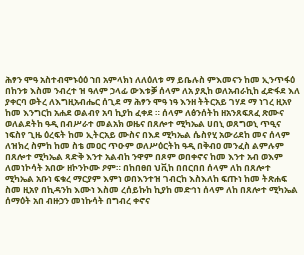ሕፃን ሞዓ አስተብሞኑዕዕ ኀበ አምላክነ ለለዕለቱ ማ ይቤሉስ ምእመናን ከመ ኢንጥፋዕ በከንቱ እስመ ንብረተ ዝ ዓለም ኃላፊ ውእቱቓ ሰላም ለአ ያጺከ ወለአብራኪከ ፈድፋደ እለ ያቀርባ ወትረ ለእግዚአብሔር ሰጊደ ማ ሕፃን ሞዓ ነዓ እንዘ ትትርአይ ገሃደ ማ ነገረ ዚአየ ከመ እንግርከ አሐደ ወልብየ አባ ኪያከ ፈቀደ ። ሰላም ለፅንሰትከ ዘአንጸፍጸፈ ጽሙና ወለልደትከ ዓዲ በብሥራተ መልአክ ወዜና በጸሎተ ሚካኤል ሀበኒ ወጸግወኒ ጥዒና ነፍስየ ጊዜ ዕረፍት ከመ ኢትርአይ ሙስና በእደ ሚካኤል ሴስየሂ አውሪደከ መና ሰላም ለዝክረ ስምከ ከመ ስቴ መዐር ጥዑም ወለሥዕርትከ ዓዲ በቅብዐ መንፈስ ልምሉም በጸሎተ ሚካኤል ጻድቅ እንተ አልብከ ንዋም በጾም ወበቀኖና ከመ እንተ አብ ወእም ለመነኮሳት አበው ዘኮንኮሙ ዖም። በከበፀበ ህቪከ በበርበበ ሰላም ለከ በጸሎተ ሚካኤል አቡነ ፍቁረ ማርያም እምነ ወበእንተዝ ገብርከ እስእለከ ፍጡነ ከመ ትጽሐፍ ስመ ዚአየ በኪዳንከ እሙነ እስመ ረሰይኩከ ኪያከ መድኅነ ሰላም ለከ በጸሎተ ሚካኤል ሰማዕት አበ ብዙኃን መነኩሳት በግብረ ቀኖና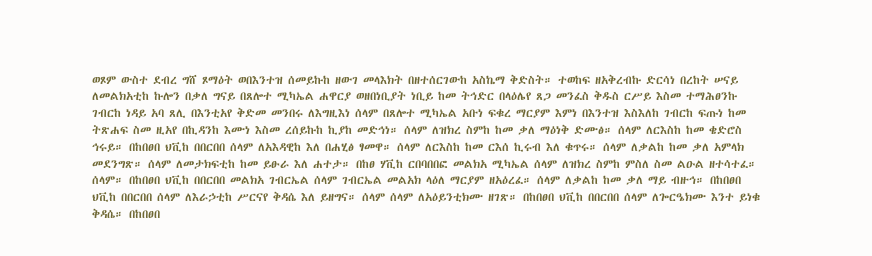ወጾም ውስተ ደብረ ግሸ ጾማዕት ወበእንተዝ ሰመይኩከ ዘውገ መላእክት በዘተሰርገውከ አስኬማ ቅድስት። ተወከፍ ዘአቅረብኩ ድርሳነ በረከት ሠናይ ለመልክአቲከ ኩሎን በቃለ ግናይ በጸሎተ ሚካኤል ሐዋርያ ወዘበነቢያት ነቢይ ከመ ትኅድር በላዕሌየ ጸጋ መንፈስ ቅዱስ ርሥይ እስመ ተማሕፀንኩ ገብርከ ነዳይ አባ ጸሊ በእንቲአየ ቅድመ መንበሩ ለእግዚእነ ሰላም በጸሎተ ሚካኤል አቡነ ፍቁረ ማርያም እምነ በእንተዝ እስእለከ ገብርከ ፍጡነ ከመ ትጽሐፍ ስመ ዚአየ በኪዳንከ እሙነ እስመ ረሰይኩከ ኪያከ መድኅነ። ሰላም ለዝክረ ስምከ ከመ ቃለ ማዕነቅ ድሙፅ። ሰላም ለርእስከ ከመ ቄድሮስ ኅሩይ። በከበፀበ ህቪከ በበርበበ ሰላም ለአእዳዊከ እለ በሐሂፅ ፃመዋ። ሰላም ለርእስከ ከመ ርእሰ ኪሩብ እለ ቁጥሩ። ሰላም ለቃልከ ከመ ቃለ አምላክ መደንግጽ። ሰላም ለመታክፍቲከ ከመ ይፁራ እለ ሐተታ። በከፀ ሃቪከ ርበባበበፎ መልክአ ሚካኤል ሰላም ለዝክረ ስምከ ምስለ ስመ ልዑል ዘተሳተፈ። ሰላም። በከበፀበ ህቪከ በበርበበ መልክአ ገብርኤል ሰላም ገብርኤል መልአክ ላዕለ ማርያም ዘአዕረፈ። ሰላም ለቃልከ ከመ ቃለ ማይ ብዙኅ። በከበፀበ ህቪከ በበርበበ ሰላም ለእራኃቲከ ሥርናየ ቅዳሴ እለ ይዘግና። ሰላም ሰላም ለአዕይንቲክሙ ዘገጽ። በከበፀበ ህቪከ በበርበበ ሰላም ለጐርዔክሙ እንተ ይነቁ ቅዳሴ። በከበፀበ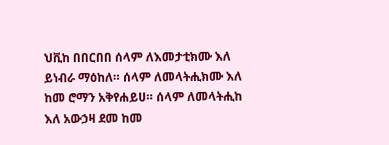ህቪከ በበርበበ ሰላም ለእመታቲክሙ እለ ይነብራ ማዕከለ። ሰላም ለመላትሒክሙ እለ ከመ ሮማን አቅየሐይሀ። ሰላም ለመላትሒከ እለ አውኃዛ ደመ ከመ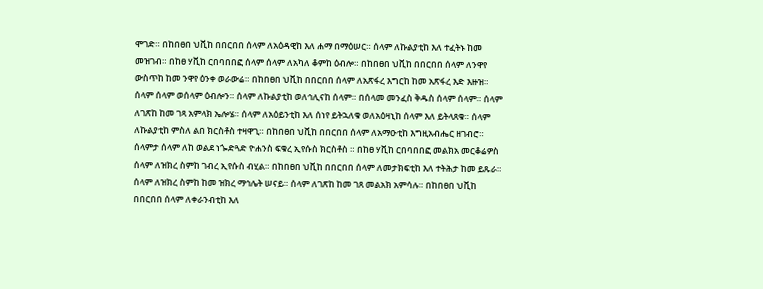ሞገድ። በከበፀበ ህቪከ በበርበበ ሰላም ለአዕዳዊከ እለ ሐማ በማዕሠር። ሰላም ለኩልያቲከ እለ ተፈትኑ ከመ መዝገብ። በከፀ ሃቪከ ርበባበበፎ ሰላም ሰላም ለአካለ ቆምከ ዕብሎ። በከበፀበ ህቪከ በበርበበ ሰላም ለንዋየ ውስጥከ ከመ ንዋየ ዕንቀ ወራውሬ። በከበፀበ ህቪከ በበርበበ ሰላም ለአጽፋረ እግርከ ከመ አጽፋረ እድ እዙዝ። ሰላም ሰላም ወሰላም ዕብሎን። ሰላም ለኩልያቲከ ወለኅሊናከ ሰላም። በሰላመ መንፈስ ቅዱስ ሰላም ሰላም። ሰላም ለገጽከ ከመ ገጻ አምላክ ኤሎሄ። ሰላም ለአዕይንቲከ እለ ሰነየ ይትኋለቁ ወለአዕዛኒከ ሰላም እለ ይትላጸቁ። ሰላም ለኩልያቲከ ምስለ ልበ ክርስቶስ ተዛዋጊ። በከበፀበ ህቪከ በበርበበ ሰላም ለአማዑቲከ እግዚአብሔር ዘገብሮ። ሰላምታ ሰላም ለከ ወልደ ነጐድጓድ ዮሐንስ ፍቁረ ኢየሱስ ክርስቶስ ። በከፀ ሃቪከ ርበባበበፎ መልክአ መርቆሬዎስ ሰላም ለዝክረ ስምከ ገብረ ኢየሱስ ብሂል። በከበፀበ ህቪከ በበርበበ ሰላም ለመታክፍቲከ እለ ተትሕታ ከመ ይጹራ። ሰላም ለዝክረ ስምከ ከመ ዝክረ ማኅሌት ሠናይ። ሰላም ለገጽከ ከመ ገጸ መልአክ አምሳሉ። በከበፀበ ህቪከ በበርበበ ሰላም ለቀራንብቲከ እለ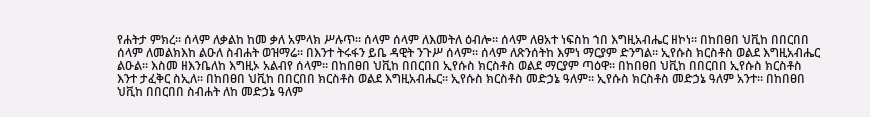የሐትታ ምክረ። ሰላም ለቃልከ ከመ ቃለ አምላክ ሥሉጥ። ሰላም ሰላም ለእመትለ ዕብሎ። ሰላም ለፀአተ ነፍስከ ኀበ እግዚአብሔር ዘኮነ። በከበፀበ ህቪከ በበርበበ ሰላም ለመልክእከ ልዑለ ስብሐት ወዝማሬ። በእንተ ትሩፋን ይቤ ዳዊት ንጉሥ ሰላም። ሰላም ለጽንሰትከ እምነ ማርያም ድንግል። ኢየሱስ ክርስቶስ ወልደ እግዚአብሔር ልዑል። እስመ ዘእንቤለከ እግዚኦ አልብየ ሰላም። በከበፀበ ህቪከ በበርበበ ኢየሱስ ክርስቶስ ወልደ ማርያም ጣዕዋ። በከበፀበ ህቪከ በበርበበ ኢየሱስ ክርስቶስ እንተ ታፈቅር ስኢለ። በከበፀበ ህቪከ በበርበበ ክርስቶስ ወልደ እግዚአብሔር። ኢየሱስ ክርስቶስ መድኃኔ ዓለም። ኢየሱስ ክርስቶስ መድኃኔ ዓለም አንተ። በከበፀበ ህቪከ በበርበበ ስብሐት ለከ መድኃኔ ዓለም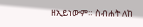ዘኢይነውም። ስብሐት ለከ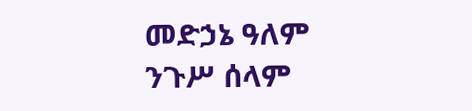መድኃኔ ዓለም ንጉሥ ሰላም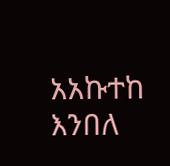አአኩተከ እንበለ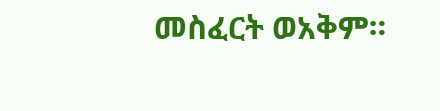መስፈርት ወአቅም።